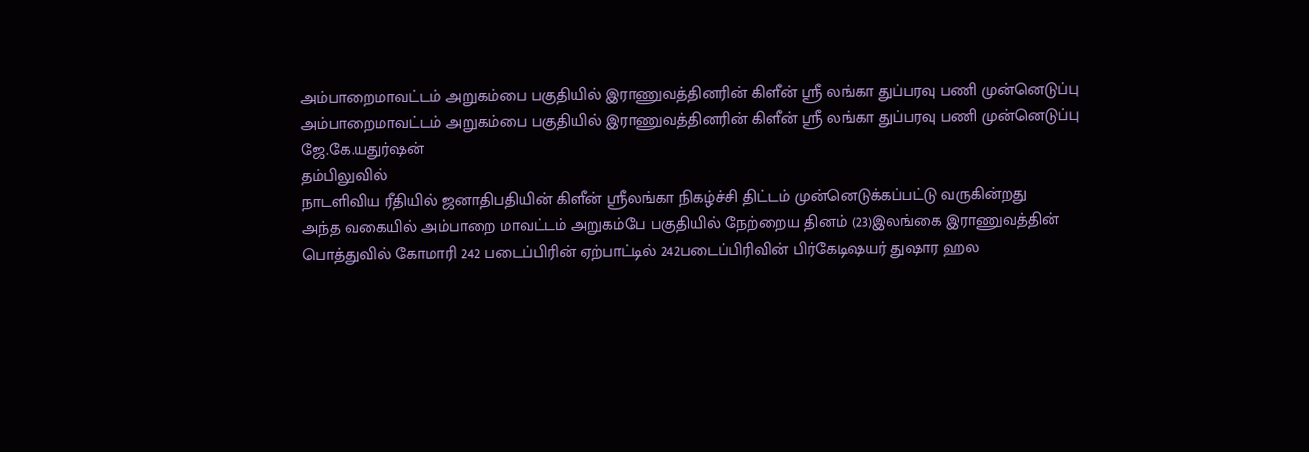அம்பாறைமாவட்டம் அறுகம்பை பகுதியில் இராணுவத்தினரின் கிளீன் ஸ்ரீ லங்கா துப்பரவு பணி முன்னெடுப்பு
அம்பாறைமாவட்டம் அறுகம்பை பகுதியில் இராணுவத்தினரின் கிளீன் ஸ்ரீ லங்கா துப்பரவு பணி முன்னெடுப்பு
ஜே.கே.யதுர்ஷன்
தம்பிலுவில்
நாடளிவிய ரீதியில் ஜனாதிபதியின் கிளீன் ஸ்ரீலங்கா நிகழ்ச்சி திட்டம் முன்னெடுக்கப்பட்டு வருகின்றது
அந்த வகையில் அம்பாறை மாவட்டம் அறுகம்பே பகுதியில் நேற்றைய தினம் (23)இலங்கை இராணுவத்தின் பொத்துவில் கோமாரி 242 படைப்பிரின் ஏற்பாட்டில் 242படைப்பிரிவின் பிர்கேடிஷயர் துஷார ஹல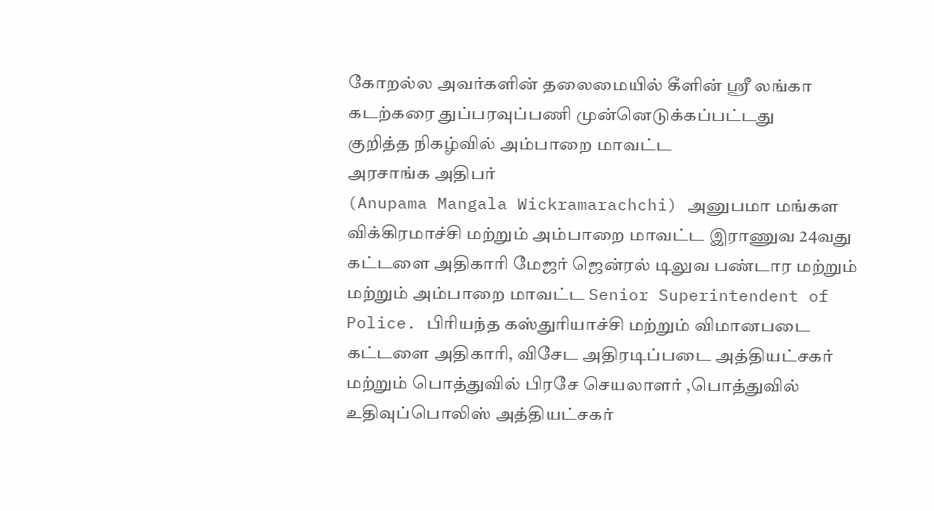கோறல்ல அவர்களின் தலைமையில் கீளின் ஸ்ரீ லங்கா கடற்கரை துப்பரவுப்பணி முன்னெடுக்கப்பட்டது
குறித்த நிகழ்வில் அம்பாறை மாவட்ட
அரசாங்க அதிபர்
(Anupama Mangala Wickramarachchi) அனுபமா மங்கள விக்கிரமாச்சி மற்றும் அம்பாறை மாவட்ட இராணுவ 24வது கட்டளை அதிகாரி மேஜர் ஜென்ரல் டிலுவ பண்டார மற்றும் மற்றும் அம்பாறை மாவட்ட Senior Superintendent of Police. பிரியந்த கஸ்துரியாச்சி மற்றும் விமானபடை கட்டளை அதிகாரி, விசேட அதிரடிப்படை அத்தியட்சகர் மற்றும் பொத்துவில் பிரசே செயலாளர் ,பொத்துவில் உதிவுப்பொலிஸ் அத்தியட்சகர்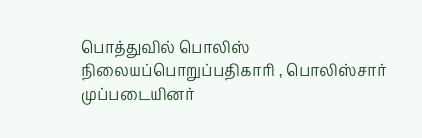பொத்துவில் பொலிஸ் நிலையப்பொறுப்பதிகாரி , பொலிஸ்சார்
முப்படையினர்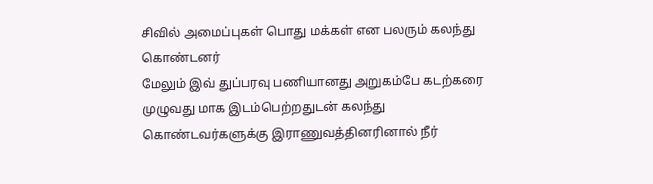சிவில் அமைப்புகள் பொது மக்கள் என பலரும் கலந்து கொண்டனர்
மேலும் இவ் துப்பரவு பணியானது அறுகம்பே கடற்கரை முழுவது மாக இடம்பெற்றதுடன் கலந்து கொண்டவர்களுக்கு இராணுவத்தினரினால் நீர்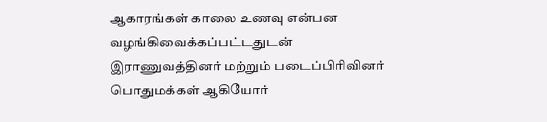ஆகாரங்கள் காலை உணவு என்பன வழங்கிவைக்கப்பட்டதுடன் இராணுவத்தினர் மற்றும் படைப்பிரிவினர் பொதுமக்கள் ஆகியோர்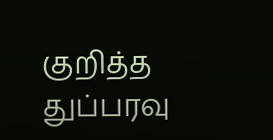குறித்த துப்பரவு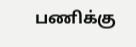பணிக்கு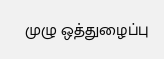முழு ஒத்துழைப்பு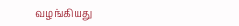வழங்கியது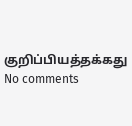குறிப்பியத்தக்கது
No comments